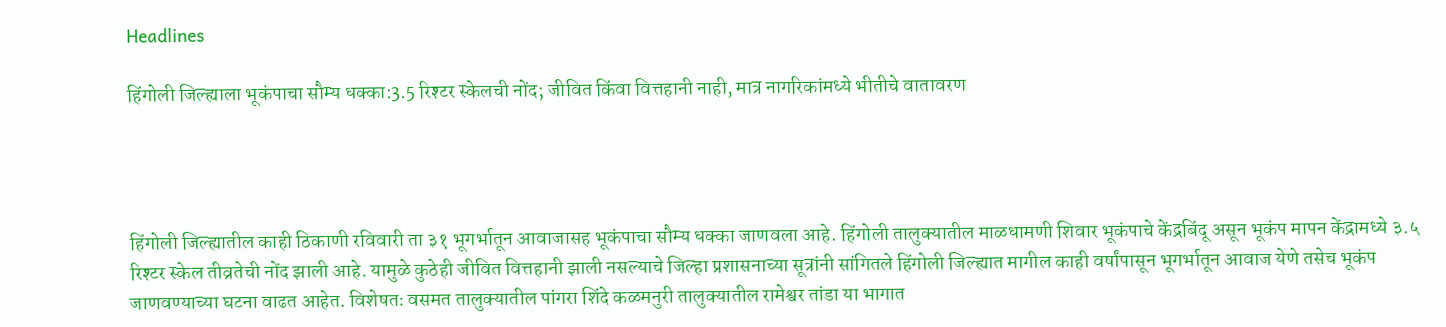Headlines

हिंगोली जिल्ह्याला भूकंपाचा सौम्य धक्का:3.5 रिश्टर स्केलची नोंद; जीवित किंवा वित्तहानी नाही, मात्र नागरिकांमध्ये भीतीचे वातावरण




हिंगोली जिल्ह्यातील काही ठिकाणी रविवारी ता ३१ भूगर्भातून आवाजासह भूकंपाचा सौम्य धक्का जाणवला आहे. हिंगोली तालुक्यातील माळधामणी शिवार भूकंपाचे केंद्रबिंदू असून भूकंप मापन केंद्रामध्ये ३.५ रिश्टर स्केल तीव्रतेची नोंद झाली आहे. यामुळे कुठेही जीवित वित्तहानी झाली नसल्याचे जिल्हा प्रशासनाच्या सूत्रांनी सांगितले हिंगोली जिल्ह्यात मागील काही वर्षांपासून भूगर्भातून आवाज येणे तसेच भूकंप जाणवण्याच्या घटना वाढत आहेत. विशेषतः वसमत तालुक्यातील पांगरा शिंदे कळमनुरी तालुक्यातील रामेश्वर तांडा या भागात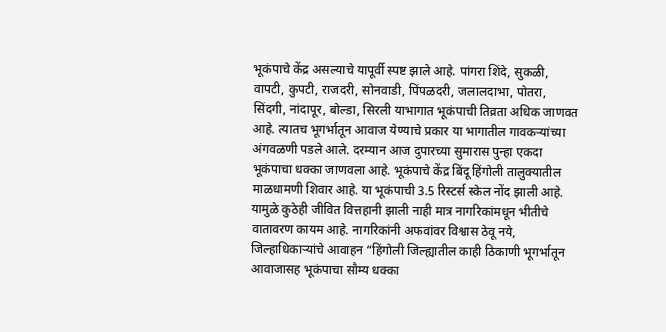भूकंपाचे केंद्र असल्याचे यापूर्वी स्पष्ट झाले आहे. पांगरा शिंदे, सुकळी, वापटी, कुपटी, राजदरी, सोनवाडी, पिंपळदरी, जलालदाभा, पोतरा, सिंदगी, नांदापूर, बोल्डा, सिरली याभागात भूकंपाची तिव्रता अधिक जाणवत आहे. त्यातच भूगर्भातून आवाज येण्याचे प्रकार या भागातील गावकऱ्यांच्या अंगवळणी पडले आले. दरम्यान आज दुपारच्या सुमारास पुन्हा एकदा भूकंपाचा धक्का जाणवला आहे. भूकंपाचे केंद्र बिंदू हिंगोली तालुक्यातील माळधामणी शिवार आहे. या भूकंपाची 3.5 रिस्टर्स स्केल नोंद झाली आहे. यामुळे कुठेही जीवित वित्तहानी झाली नाही मात्र नागरिकांमधून भीतीचे वातावरण कायम आहे. नागरिकांनी अफवांवर विश्वास ठेवू नये, जिल्हाधिकाऱ्यांचे आवाहन “हिंगोली जिल्ह्यातील काही ठिकाणी भूगर्भातून आवाजासह भूकंपाचा सौम्य धक्का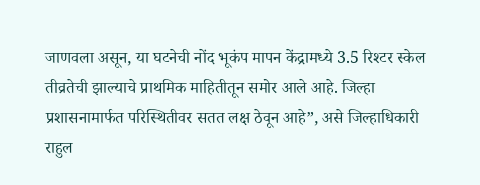जाणवला असून, या घटनेची नोंद भूकंप मापन केंद्रामध्ये 3.5 रिश्टर स्केल तीव्रतेची झाल्याचे प्राथमिक माहितीतून समोर आले आहे. जिल्हा प्रशासनामार्फत परिस्थितीवर सतत लक्ष ठेवून आहे”, असे जिल्हाधिकारी राहुल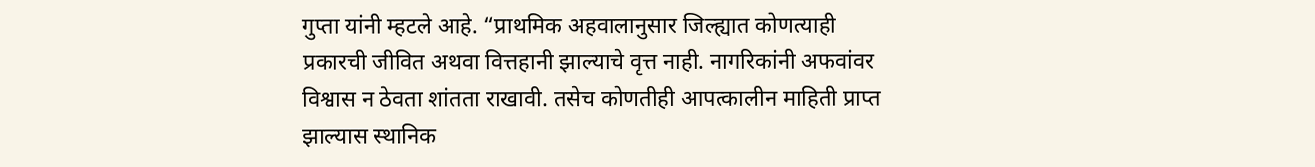गुप्ता यांनी म्हटले आहे. “प्राथमिक अहवालानुसार जिल्ह्यात कोणत्याही प्रकारची जीवित अथवा वित्तहानी झाल्याचे वृत्त नाही. नागरिकांनी अफवांवर विश्वास न ठेवता शांतता राखावी. तसेच कोणतीही आपत्कालीन माहिती प्राप्त झाल्यास स्थानिक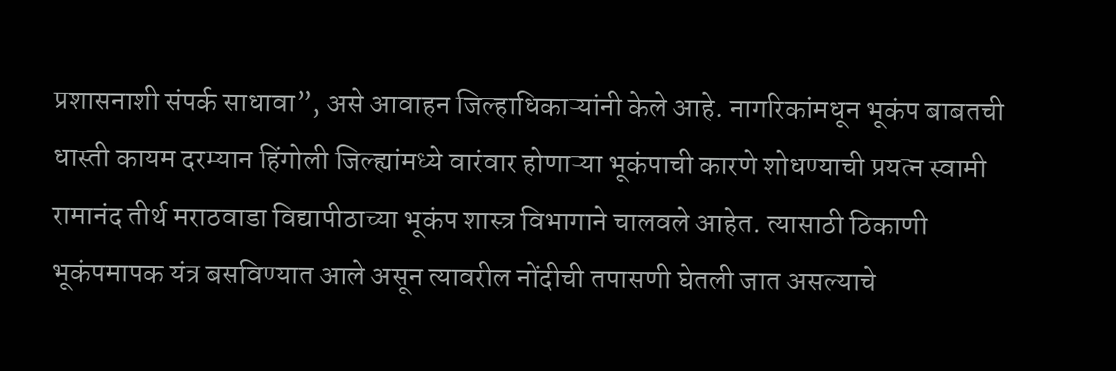प्रशासनाशी संपर्क साधावा”, असे आवाहन जिल्हाधिकाऱ्यांनी केले आहे. नागरिकांमधून भूकंप बाबतची धास्ती कायम दरम्यान हिंगोली जिल्ह्यांमध्ये वारंवार होणाऱ्या भूकंपाची कारणे शोधण्याची प्रयत्न स्वामी रामानंद तीर्थ मराठवाडा विद्यापीठाच्या भूकंप शास्त्र विभागाने चालवले आहेत. त्यासाठी ठिकाणी भूकंपमापक यंत्र बसविण्यात आले असून त्यावरील नोंदीची तपासणी घेतली जात असल्याचे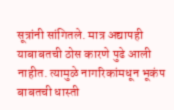सूत्रांनी सांगितले. मात्र अद्यापही याबाबतची ठोस कारणे पुढे आली नाहीत. त्यामुळे नागरिकांमधून भूकंप बाबतची धास्ती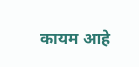कायम आहे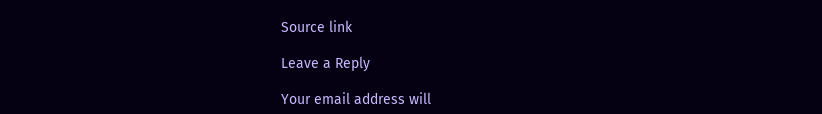Source link

Leave a Reply

Your email address will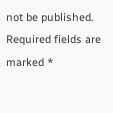not be published. Required fields are marked *